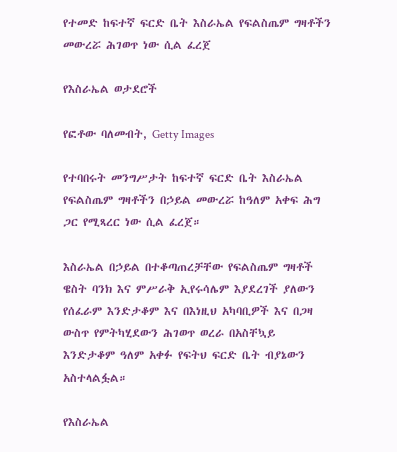የተመድ ከፍተኛ ፍርድ ቤት እስራኤል የፍልስጤም ግዛቶችን መውረሯ ሕገወጥ ነው ሲል ፈረጀ

የእስራኤል ወታደሮች

የፎቶው ባለመብት, Getty Images

የተባበሩት መንግሥታት ከፍተኛ ፍርድ ቤት እስራኤል የፍልስጤም ግዛቶችን በኃይል መውረሯ ከዓለም አቀፍ ሕግ ጋር የሚጻረር ነው ሲል ፈረጀ።

እስራኤል በኃይል በተቆጣጠረቻቸው የፍልስጤም ግዛቶች ዌስት ባንክ እና ምሥራቅ ኢየሩሳሌም እያደረገች ያለውን የሰፈራም እንድታቆም እና በእነዚህ አካባቢዎች እና በጋዛ ውስጥ የምትካሂደውን ሕገወጥ ወረራ በአስቸኳይ እንድታቆም ዓለም አቀፉ የፍትህ ፍርድ ቤት ብያኔውን አስተላልፏል።

የእስራኤል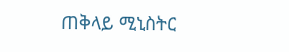ጠቅላይ ሚኒስትር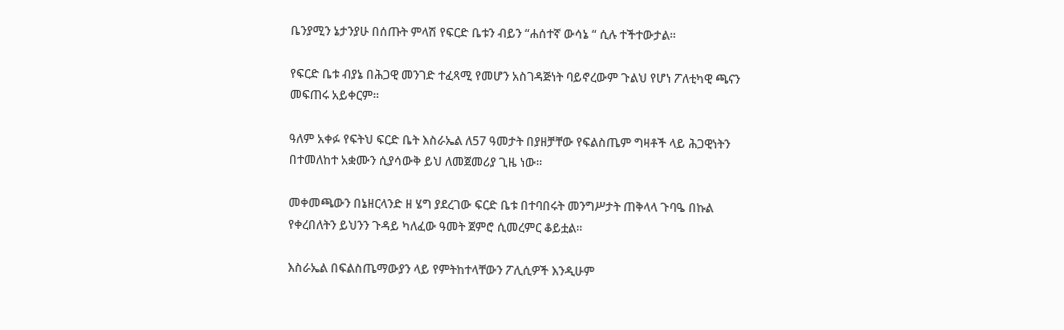ቤንያሚን ኔታንያሁ በሰጡት ምላሽ የፍርድ ቤቱን ብይን “ሐሰተኛ ውሳኔ “ ሲሉ ተችተውታል።

የፍርድ ቤቱ ብያኔ በሕጋዊ መንገድ ተፈጻሚ የመሆን አስገዳጅነት ባይኖረውም ጉልህ የሆነ ፖለቲካዊ ጫናን መፍጠሩ አይቀርም።

ዓለም አቀፉ የፍትህ ፍርድ ቤት እስራኤል ለ57 ዓመታት በያዘቻቸው የፍልስጤም ግዛቶች ላይ ሕጋዊነትን በተመለከተ አቋሙን ሲያሳውቅ ይህ ለመጀመሪያ ጊዜ ነው።

መቀመጫውን በኔዘርላንድ ዘ ሄግ ያደረገው ፍርድ ቤቱ በተባበሩት መንግሥታት ጠቅላላ ጉባዔ በኩል የቀረበለትን ይህንን ጉዳይ ካለፈው ዓመት ጀምሮ ሲመረምር ቆይቷል።

እስራኤል በፍልስጤማውያን ላይ የምትከተላቸውን ፖሊሲዎች እንዲሁም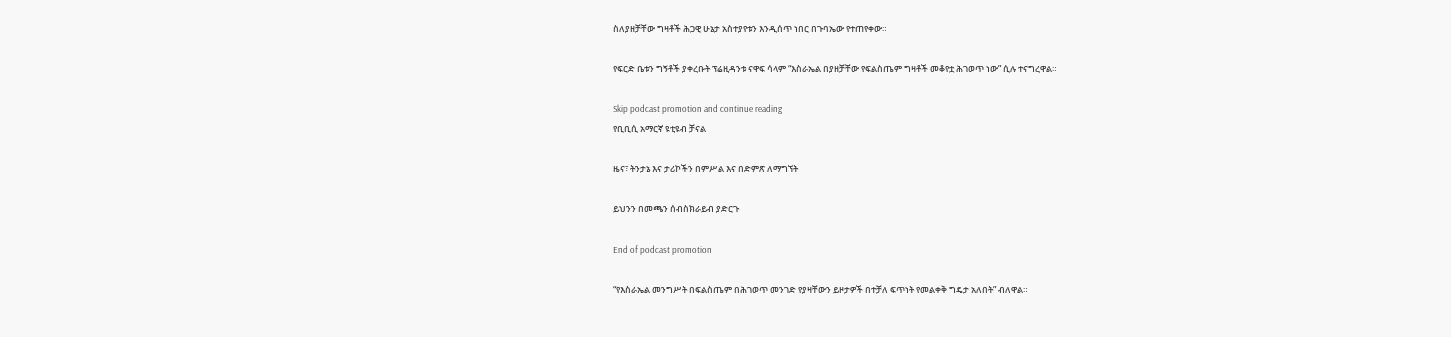ስለያዘቻቸው ግዛቶች ሕጋዊ ሁኔታ አስተያየቱን እንዲሰጥ ነበር በጉባኤው የተጠየቀው።

የፍርድ ቤቱን ግኝቶች ያቀረቡት ፕሬዚዳንቱ ናዋፍ ሳላም “እስራኤል በያዘቻቸው የፍልስጤም ግዛቶች መቆየቷ ሕገወጥ ነው” ሲሉ ተናግረዋል።

Skip podcast promotion and continue reading
የቢቢሲ አማርኛ ዩቲዩብ ቻናል

ዜና፣ ትንታኔ እና ታሪኮችን በምሥል እና በድምጽ ለማግኘት

ይህንን በመጫን ሰብስክራይብ ያድርጉ

End of podcast promotion

“የእስራኤል መንግሥት በፍልስጤም በሕገወጥ መንገድ የያዛቸውን ይዞታዎች በተቻለ ፍጥነት የመልቀቅ ግዴታ አለበት” ብለዋል።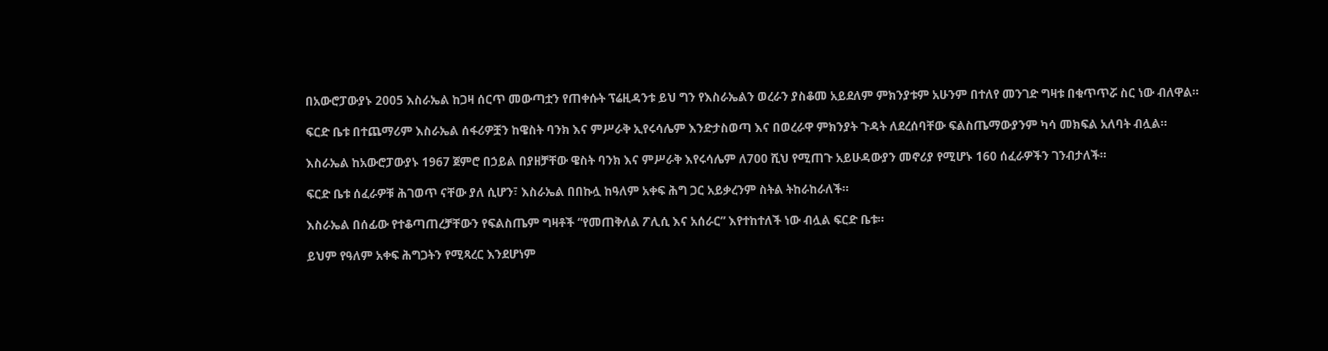በአውሮፓውያኑ 2005 እስራኤል ከጋዛ ሰርጥ መውጣቷን የጠቀሱት ፕሬዚዳንቱ ይህ ግን የእስራኤልን ወረራን ያስቆመ አይደለም ምክንያቱም አሁንም በተለየ መንገድ ግዛቱ በቁጥጥሯ ስር ነው ብለዋል።

ፍርድ ቤቱ በተጨማሪም እስራኤል ሰፋሪዎቿን ከዌስት ባንክ እና ምሥራቅ ኢየሩሳሌም እንድታስወጣ እና በወረራዋ ምክንያት ጉዳት ለደረሰባቸው ፍልስጤማውያንም ካሳ መክፍል አለባት ብሏል።

እስራኤል ከአውሮፓውያኑ 1967 ጀምሮ በኃይል በያዘቻቸው ዌስት ባንክ እና ምሥራቅ እየሩሳሌም ለ700 ሺህ የሚጠጉ አይሁዳውያን መኖሪያ የሚሆኑ 160 ሰፈራዎችን ገንብታለች።

ፍርድ ቤቱ ሰፈራዎቹ ሕገወጥ ናቸው ያለ ሲሆን፣ እስራኤል በበኩሏ ከዓለም አቀፍ ሕግ ጋር አይቃረንም ስትል ትከራከራለች።

እስራኤል በሰፊው የተቆጣጠረቻቸውን የፍልስጤም ግዛቶች “የመጠቅለል ፖሊሲ እና አሰራር” እየተከተለች ነው ብሏል ፍርድ ቤቱ።

ይህም የዓለም አቀፍ ሕግጋትን የሚጻረር እንደሆነም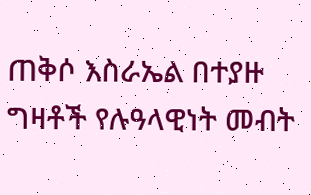ጠቅሶ እስራኤል በተያዙ ግዛቶች የሉዓላዊነት መብት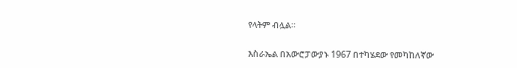የላትም ብሏል።

እስራኤል በአውሮፓውያኑ 1967 በተካሄደው የመካከለኛው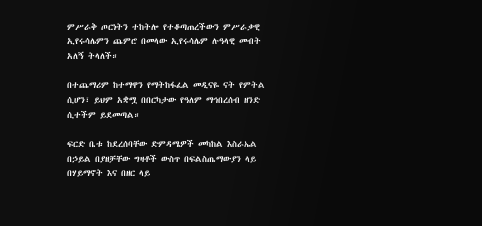ምሥራቅ ጦርነትን ተከትሎ የተቆጣጠረችውን ምሥራቃዊ ኢየሩሳሌምን ጨምሮ በመላው ኢየሩሳሌም ሉዓላዊ መብት አለኝ ትላለች።

በተጨማሪም ከተማዋን የማትከፋፈል መዲናዬ ናት የምትል ሲሆን፣ ይህም አቋሟ በበርካታው የዓለም ማኅበረሰብ ዘንድ ሲተችም ይደመጣል።

ፍርድ ቤቱ ከደረሰባቸው ድምዳሜዎች መካከል እስራኤል በኃይል በያዘቻቸው ግዛቶች ውስጥ በፍልስጤማውያን ላይ በሃይማኖት እና በዘር ላይ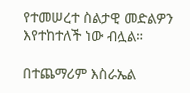የተመሠረተ ስልታዊ መድልዎን እየተከተለች ነው ብሏል።

በተጨማሪም እስራኤል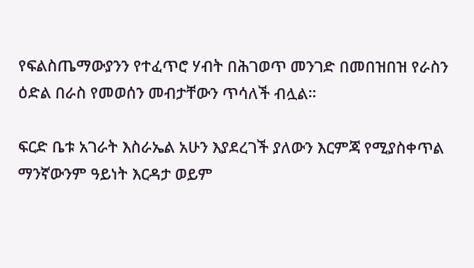የፍልስጤማውያንን የተፈጥሮ ሃብት በሕገወጥ መንገድ በመበዝበዝ የራስን ዕድል በራስ የመወሰን መብታቸውን ጥሳለች ብሏል።

ፍርድ ቤቱ አገራት እስራኤል አሁን እያደረገች ያለውን እርምጃ የሚያስቀጥል ማንኛውንም ዓይነት እርዳታ ወይም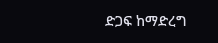ድጋፍ ከማድረግ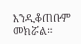እንዲቆጠቡም መክሯል።